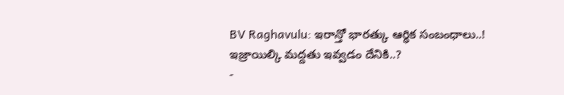BV Raghavulu: ఇరాన్తో భారత్కు ఆర్ధిక సంబంధాలు..! ఇజ్రాయిల్కి మద్దతు ఇవ్వడం దేనికి..?
-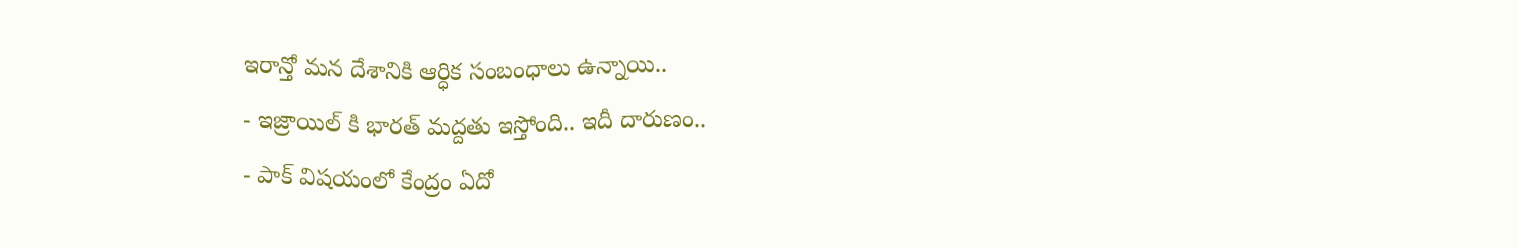ఇరాన్తో మన దేశానికి ఆర్ధిక సంబంధాలు ఉన్నాయి..
- ఇజ్రాయిల్ కి భారత్ మద్దతు ఇస్తోంది.. ఇదీ దారుణం..
- పాక్ విషయంలో కేంద్రం ఏదో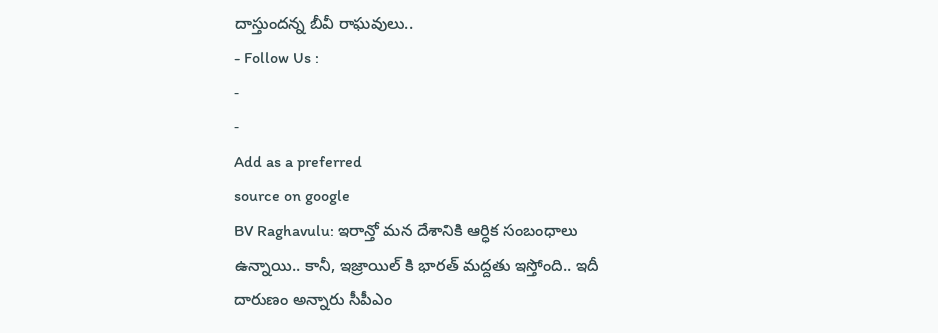దాస్తుందన్న బీవీ రాఘవులు..
- Follow Us :
-
-
Add as a preferred
source on google
BV Raghavulu: ఇరాన్తో మన దేశానికి ఆర్ధిక సంబంధాలు ఉన్నాయి.. కానీ, ఇజ్రాయిల్ కి భారత్ మద్దతు ఇస్తోంది.. ఇదీ దారుణం అన్నారు సీపీఎం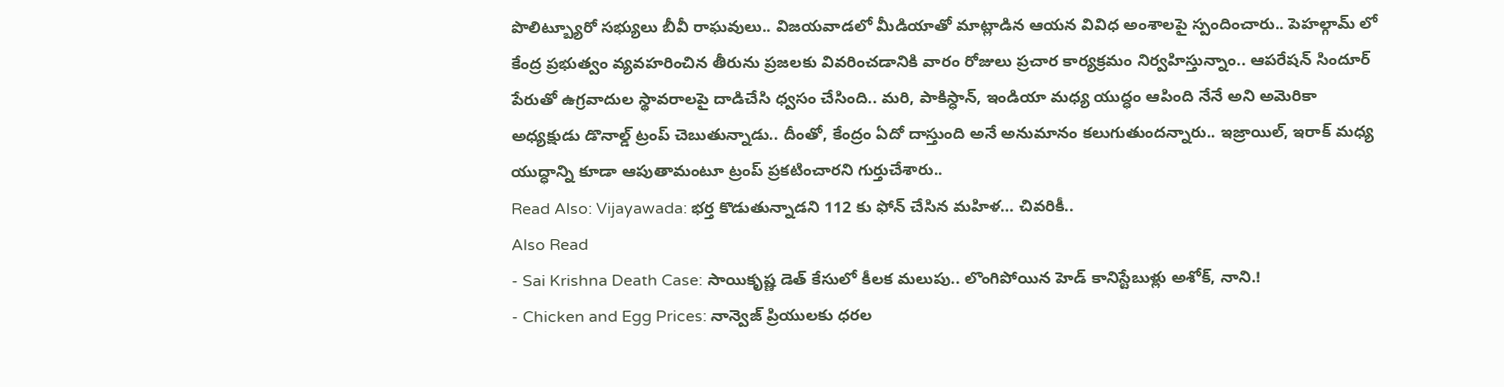పొలిట్బ్యూరో సభ్యులు బీవీ రాఘవులు.. విజయవాడలో మీడియాతో మాట్లాడిన ఆయన వివిధ అంశాలపై స్పందించారు.. పెహల్గామ్ లో కేంద్ర ప్రభుత్వం వ్యవహరించిన తీరును ప్రజలకు వివరించడానికి వారం రోజులు ప్రచార కార్యక్రమం నిర్వహిస్తున్నాం.. ఆపరేషన్ సిందూర్ పేరుతో ఉగ్రవాదుల స్థావరాలపై దాడిచేసి ధ్వసం చేసింది.. మరి, పాకిస్ధాన్, ఇండియా మధ్య యుద్ధం ఆపింది నేనే అని అమెరికా అధ్యక్షుడు డొనాల్డ్ ట్రంప్ చెబుతున్నాడు.. దీంతో, కేంద్రం ఏదో దాస్తుంది అనే అనుమానం కలుగుతుందన్నారు.. ఇజ్రాయిల్, ఇరాక్ మధ్య యుద్ధాన్ని కూడా ఆపుతామంటూ ట్రంప్ ప్రకటించారని గుర్తుచేశారు..
Read Also: Vijayawada: భర్త కొడుతున్నాడని 112 కు ఫోన్ చేసిన మహిళ… చివరికీ..
Also Read
- Sai Krishna Death Case: సాయికృష్ణ డెత్ కేసులో కీలక మలుపు.. లొంగిపోయిన హెడ్ కానిస్టేబుళ్లు అశోక్, నాని.!
- Chicken and Egg Prices: నాన్వెజ్ ప్రియులకు ధరల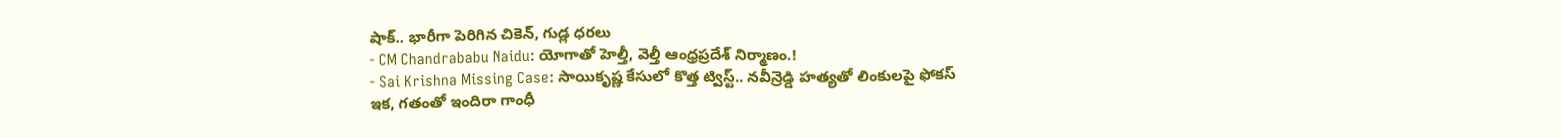షాక్.. భారీగా పెరిగిన చికెన్, గుడ్ల ధరలు
- CM Chandrababu Naidu: యోగాతో హెల్తీ, వెల్తీ ఆంధ్రప్రదేశ్ నిర్మాణం.!
- Sai Krishna Missing Case: సాయికృష్ణ కేసులో కొత్త ట్విస్ట్.. నవీన్రెడ్డి హత్యతో లింకులపై ఫోకస్
ఇక, గతంతో ఇందిరా గాంధీ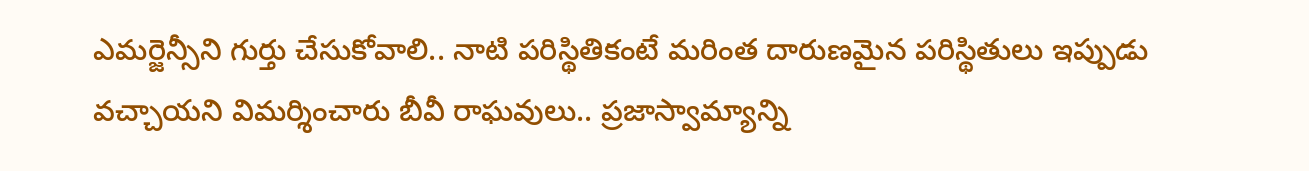ఎమర్జెన్సీని గుర్తు చేసుకోవాలి.. నాటి పరిస్థితికంటే మరింత దారుణమైన పరిస్థితులు ఇప్పుడు వచ్చాయని విమర్శించారు బీవీ రాఘవులు.. ప్రజాస్వామ్యాన్ని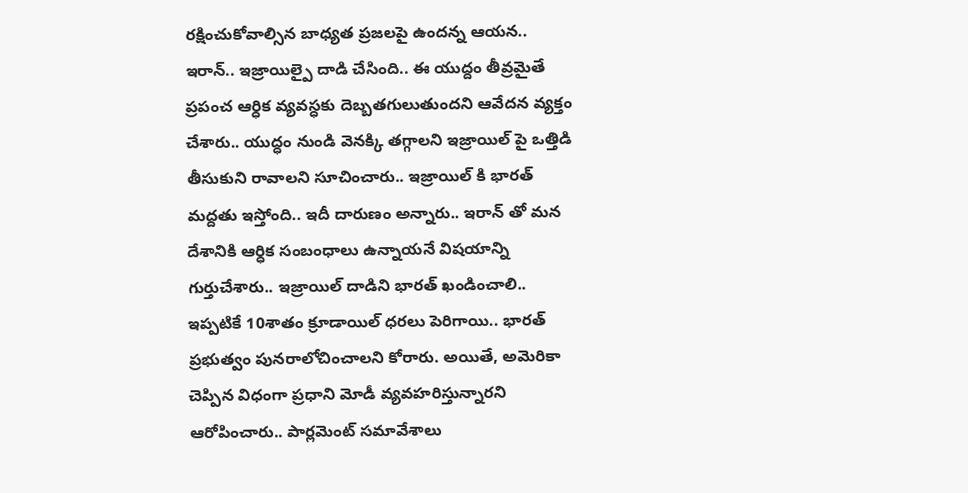రక్షించుకోవాల్సిన బాధ్యత ప్రజలపై ఉందన్న ఆయన.. ఇరాన్.. ఇజ్రాయిల్పై దాడి చేసింది.. ఈ యుద్దం తీవ్రమైతే ప్రపంచ ఆర్ధిక వ్యవస్ధకు దెబ్బతగులుతుందని ఆవేదన వ్యక్తం చేశారు.. యుద్ధం నుండి వెనక్కి తగ్గాలని ఇజ్రాయిల్ పై ఒత్తిడి తీసుకుని రావాలని సూచించారు.. ఇజ్రాయిల్ కి భారత్ మద్దతు ఇస్తోంది.. ఇదీ దారుణం అన్నారు.. ఇరాన్ తో మన దేశానికి ఆర్ధిక సంబంధాలు ఉన్నాయనే విషయాన్ని గుర్తుచేశారు.. ఇజ్రాయిల్ దాడిని భారత్ ఖండించాలి.. ఇప్పటికే 10శాతం క్రూడాయిల్ ధరలు పెరిగాయి.. భారత్ ప్రభుత్వం పునరాలోచించాలని కోరారు. అయితే, అమెరికా చెప్పిన విధంగా ప్రధాని మోడీ వ్యవహరిస్తున్నారని ఆరోపించారు.. పార్లమెంట్ సమావేశాలు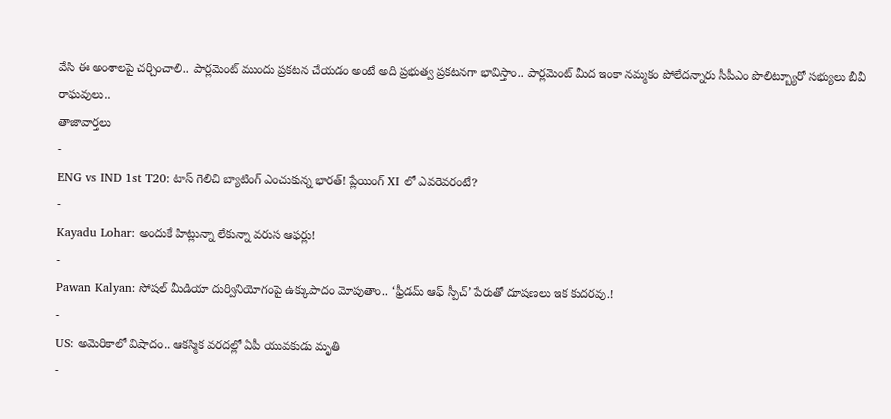వేసి ఈ అంశాలపై చర్చించాలి.. పార్లమెంట్ ముందు ప్రకటన చేయడం అంటే అది ప్రభుత్వ ప్రకటనగా భావిస్తాం.. పార్లమెంట్ మీద ఇంకా నమ్మకం పోలేదన్నారు సీపీఎం పొలిట్బ్యూరో సభ్యులు బీవీ రాఘవులు..
తాజావార్తలు
-
ENG vs IND 1st T20: టాస్ గెలిచి బ్యాటింగ్ ఎంచుకున్న భారత్! ప్లేయింగ్ XI లో ఎవరెవరంటే?
-
Kayadu Lohar: అందుకే హిట్లున్నా లేకున్నా వరుస ఆఫర్లు!
-
Pawan Kalyan: సోషల్ మీడియా దుర్వినియోగంపై ఉక్కుపాదం మోపుతాం.. ‘ఫ్రీడమ్ ఆఫ్ స్పీచ్’ పేరుతో దూషణలు ఇక కుదరవు.!
-
US: అమెరికాలో విషాదం.. ఆకస్మిక వరదల్లో ఏపీ యువకుడు మృతి
-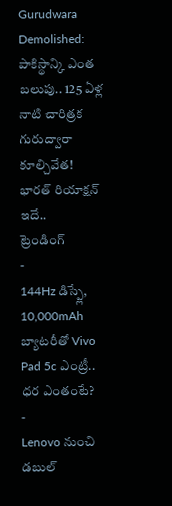Gurudwara Demolished: పాకిస్థాన్కి ఎంత బలుపు.. 125 ఏళ్ల నాటి చారిత్రక గురుద్వారా కూల్చివేత! భారత్ రియాక్షన్ ఇదే..
ట్రెండింగ్
-
144Hz డిస్ప్లే, 10,000mAh బ్యాటరీతో Vivo Pad 5c ఎంట్రీ.. ధర ఎంతంటే?
-
Lenovo నుంచి డబుల్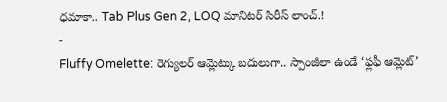ధమాకా.. Tab Plus Gen 2, LOQ మానిటర్ సిరీస్ లాంచ్.!
-
Fluffy Omelette: రెగ్యులర్ ఆమ్లెట్కు బదులుగా.. స్పాంజీలా ఉండే ‘ఫ్లఫీ ఆమ్లెట్’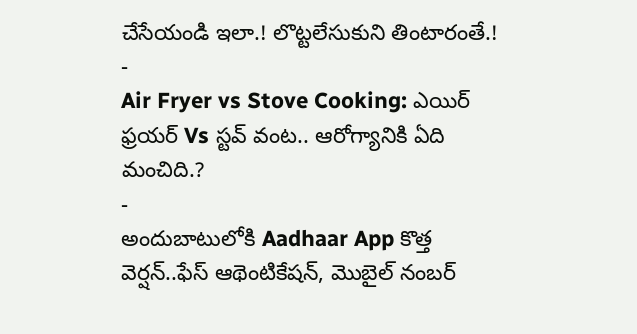చేసేయండి ఇలా.! లొట్టలేసుకుని తింటారంతే.!
-
Air Fryer vs Stove Cooking: ఎయిర్ ఫ్రయర్ Vs స్టవ్ వంట.. ఆరోగ్యానికి ఏది మంచిది.?
-
అందుబాటులోకి Aadhaar App కొత్త వెర్షన్..ఫేస్ ఆథెంటికేషన్, మొబైల్ నంబర్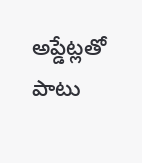అప్డేట్లతో పాటు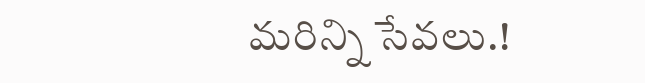మరిన్ని సేవలు.!